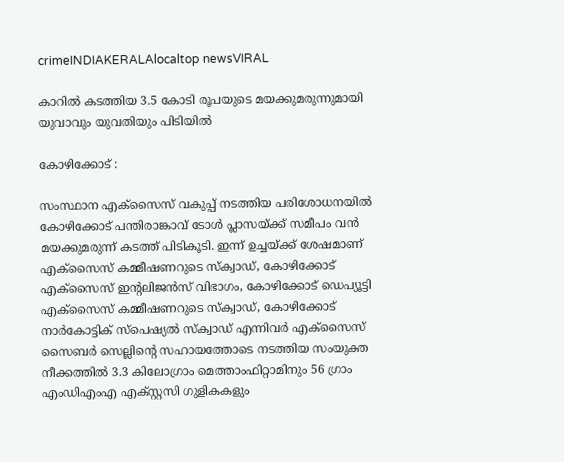crimeINDIAKERALAlocaltop newsVIRAL

കാറിൽ കടത്തിയ 3.5 കോടി രൂപയുടെ മയക്കുമരുന്നുമായി യുവാവും യുവതിയും പിടിയിൽ

കോഴിക്കോട് :

സംസ്ഥാന എക്‌സൈസ് വകുപ്പ് നടത്തിയ പരിശോധനയിൽ കോഴിക്കോട് പന്തിരാങ്കാവ് ടോൾ പ്ലാസയ്ക്ക് സമീപം വൻ മയക്കുമരുന്ന് കടത്ത് പിടികൂടി. ഇന്ന് ഉച്ചയ്ക്ക് ശേഷമാണ് എക്‌സൈസ് കമ്മീഷണറുടെ സ്‌ക്വാഡ്, കോഴിക്കോട് എക്‌സൈസ് ഇന്റലിജൻസ് വിഭാഗം, കോഴിക്കോട് ഡെപ്യൂട്ടി എക്‌സൈസ് കമ്മീഷണറുടെ സ്‌ക്വാഡ്, കോഴിക്കോട് നാർകോട്ടിക് സ്‌പെഷ്യൽ സ്‌ക്വാഡ് എന്നിവർ എക്‌സൈസ് സൈബർ സെല്ലിന്റെ സഹായത്തോടെ നടത്തിയ സംയുക്ത നീക്കത്തിൽ 3.3 കിലോഗ്രാം മെത്താംഫിറ്റാമിനും 56 ഗ്രാം എംഡിഎംഎ എക്സ്റ്റസി ഗുളികകളും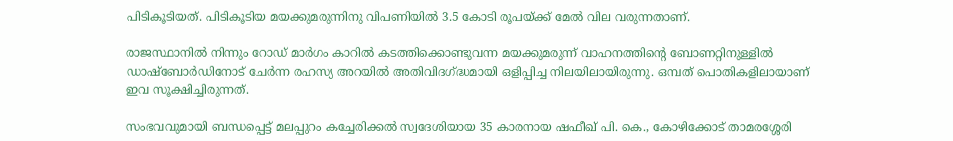പിടികൂടിയത്. പിടികൂടിയ മയക്കുമരുന്നിനു വിപണിയിൽ 3.5 കോടി രൂപയ്ക്ക് മേൽ വില വരുന്നതാണ്.

രാജസ്ഥാനിൽ നിന്നും റോഡ് മാർഗം കാറിൽ കടത്തിക്കൊണ്ടുവന്ന മയക്കുമരുന്ന് വാഹനത്തിന്റെ ബോണറ്റിനുള്ളിൽ ഡാഷ്‌ബോർഡിനോട് ചേർന്ന രഹസ്യ അറയിൽ അതിവിദഗ്ദ്ധമായി ഒളിപ്പിച്ച നിലയിലായിരുന്നു. ഒമ്പത് പൊതികളിലായാണ് ഇവ സൂക്ഷിച്ചിരുന്നത്.

സംഭവവുമായി ബന്ധപ്പെട്ട് മലപ്പുറം കച്ചേരിക്കൽ സ്വദേശിയായ 35 കാരനായ ഷഫീഖ് പി. കെ., കോഴിക്കോട് താമരശ്ശേരി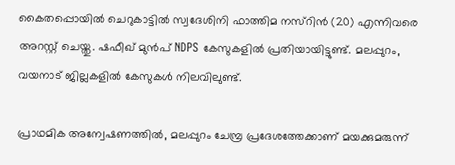കൈതപ്പൊയിൽ ചെറുകാട്ടിൽ സ്വദേശിനി ഫാത്തിമ നസ്‌റിൻ (20) എന്നിവരെ അറസ്റ്റ് ചെയ്തു. ഷഫീഖ് മുൻപ് NDPS കേസുകളിൽ പ്രതിയായിട്ടുണ്ട്. മലപ്പുറം, വയനാട് ജില്ലകളിൽ കേസുകൾ നിലവിലുണ്ട്.

പ്രാഥമിക അന്വേഷണത്തിൽ, മലപ്പുറം ചേമ്പ്ര പ്രദേശത്തേക്കാണ് മയക്കുമരുന്ന്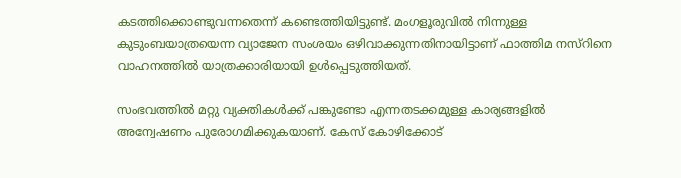കടത്തിക്കൊണ്ടുവന്നതെന്ന് കണ്ടെത്തിയിട്ടുണ്ട്. മംഗളൂരുവിൽ നിന്നുള്ള കുടുംബയാത്രയെന്ന വ്യാജേന സംശയം ഒഴിവാക്കുന്നതിനായിട്ടാണ് ഫാത്തിമ നസ്‌റിനെ വാഹനത്തിൽ യാത്രക്കാരിയായി ഉൾപ്പെടുത്തിയത്.

സംഭവത്തിൽ മറ്റു വ്യക്തികൾക്ക് പങ്കുണ്ടോ എന്നതടക്കമുള്ള കാര്യങ്ങളിൽ അന്വേഷണം പുരോഗമിക്കുകയാണ്. കേസ് കോഴിക്കോട്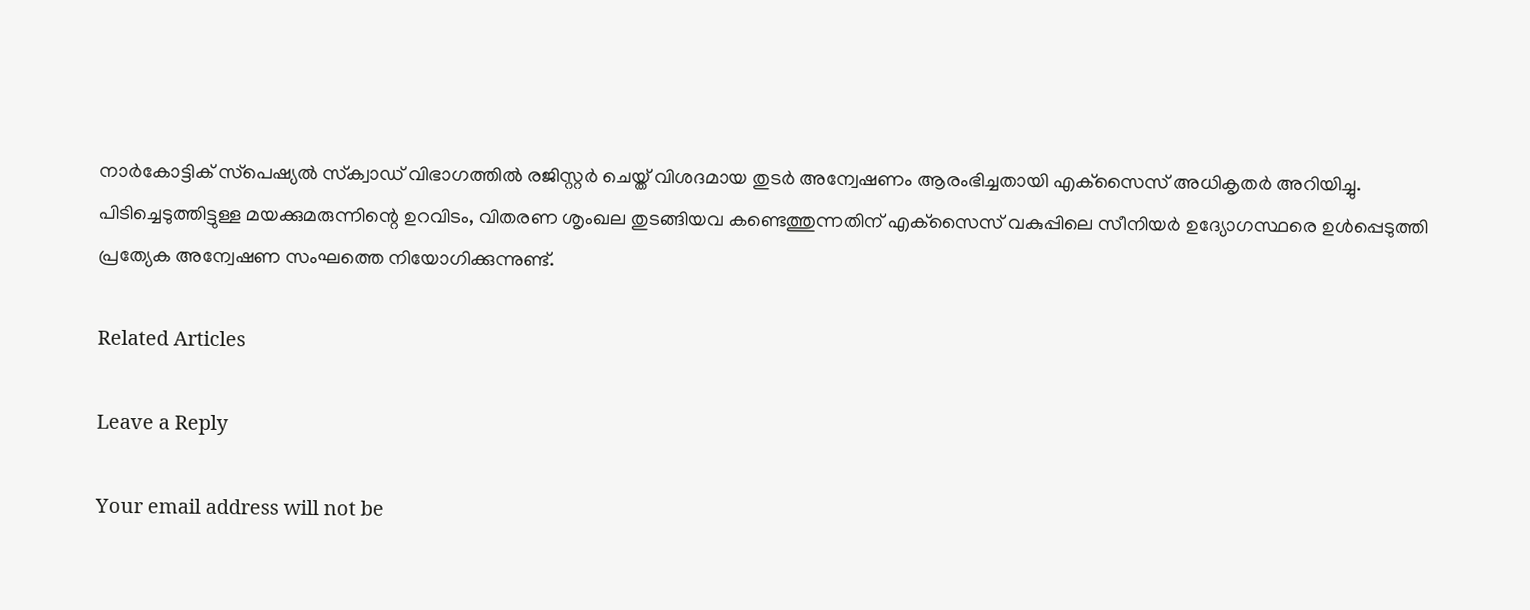നാർകോട്ടിക് സ്‌പെഷ്യൽ സ്‌ക്വാഡ് വിഭാഗത്തിൽ രജിസ്റ്റർ ചെയ്ത് വിശദമായ തുടർ അന്വേഷണം ആരംഭിച്ചതായി എക്‌സൈസ് അധികൃതർ അറിയിച്ചു. പിടിച്ചെടുത്തിട്ടുള്ള മയക്കുമരുന്നിന്റെ ഉറവിടം, വിതരണ ശൃംഖല തുടങ്ങിയവ കണ്ടെത്തുന്നതിന് എക്‌സൈസ് വകുപ്പിലെ സീനിയർ ഉദ്യോഗസ്ഥരെ ഉൾപ്പെടുത്തി പ്രത്യേക അന്വേഷണ സംഘത്തെ നിയോഗിക്കുന്നുണ്ട്.

Related Articles

Leave a Reply

Your email address will not be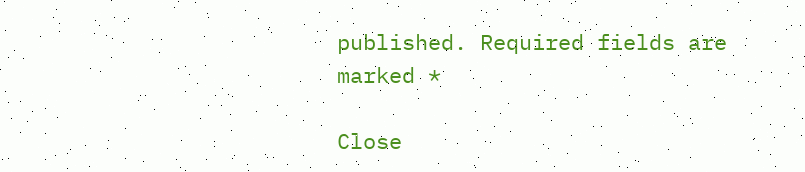published. Required fields are marked *

Close